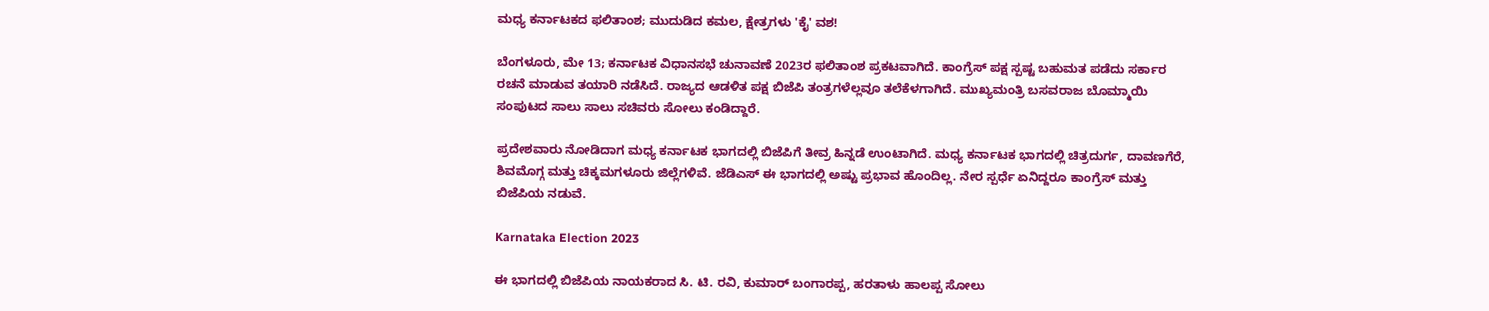ಮಧ್ಯ ಕರ್ನಾಟಕದ ಫಲಿತಾಂಶ; ಮುದುಡಿದ ಕಮಲ, ಕ್ಷೇತ್ರಗಳು 'ಕೈ' ವಶ!

ಬೆಂಗಳೂರು, ಮೇ 13; ಕರ್ನಾಟಕ ವಿಧಾನಸಭೆ ಚುನಾವಣೆ 2023ರ ಫಲಿತಾಂಶ ಪ್ರಕಟವಾಗಿದೆ. ಕಾಂಗ್ರೆಸ್ ಪಕ್ಷ ಸ್ಪಷ್ಟ ಬಹುಮತ ಪಡೆದು ಸರ್ಕಾರ ರಚನೆ ಮಾಡುವ ತಯಾರಿ ನಡೆಸಿದೆ. ರಾಜ್ಯದ ಆಡಳಿತ ಪಕ್ಷ ಬಿಜೆಪಿ ತಂತ್ರಗಳೆಲ್ಲವೂ ತಲೆಕೆಳಗಾಗಿದೆ. ಮುಖ್ಯಮಂತ್ರಿ ಬಸವರಾಜ ಬೊಮ್ಮಾಯಿ ಸಂಪುಟದ ಸಾಲು ಸಾಲು ಸಚಿವರು ಸೋಲು ಕಂಡಿದ್ದಾರೆ.

ಪ್ರದೇಶವಾರು ನೋಡಿದಾಗ ಮಧ್ಯ ಕರ್ನಾಟಕ ಭಾಗದಲ್ಲಿ ಬಿಜೆಪಿಗೆ ತೀವ್ರ ಹಿನ್ನಡೆ ಉಂಟಾಗಿದೆ. ಮಧ್ಯ ಕರ್ನಾಟಕ ಭಾಗದಲ್ಲಿ ಚಿತ್ರದುರ್ಗ, ದಾವಣಗೆರೆ, ಶಿವಮೊಗ್ಗ ಮತ್ತು ಚಿಕ್ಕಮಗಳೂರು ಜಿಲ್ಲೆಗಳಿವೆ. ಜೆಡಿಎಸ್ ಈ ಭಾಗದಲ್ಲಿ ಅಷ್ಟು ಪ್ರಭಾವ ಹೊಂದಿಲ್ಲ. ನೇರ ಸ್ಪರ್ಧೆ ಏನಿದ್ದರೂ ಕಾಂಗ್ರೆಸ್‌ ಮತ್ತು ಬಿಜೆಪಿಯ ನಡುವೆ.

Karnataka Election 2023

ಈ ಭಾಗದಲ್ಲಿ ಬಿಜೆಪಿಯ ನಾಯಕರಾದ ಸಿ. ಟಿ. ರವಿ, ಕುಮಾರ್ ಬಂಗಾರಪ್ಪ, ಹರತಾಳು ಹಾಲಪ್ಪ ಸೋಲು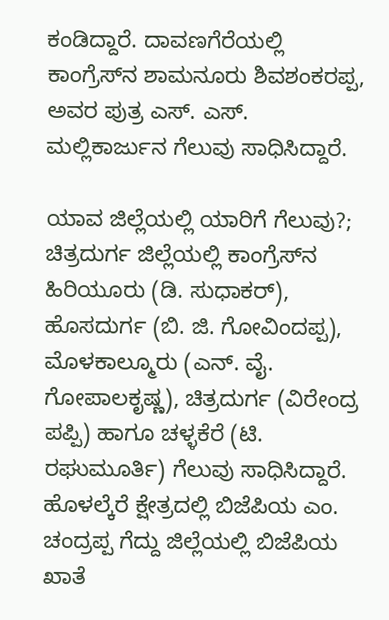ಕಂಡಿದ್ದಾರೆ. ದಾವಣಗೆರೆಯಲ್ಲಿ ಕಾಂಗ್ರೆಸ್‌ನ ಶಾಮನೂರು ಶಿವಶಂಕರಪ್ಪ, ಅವರ ಪುತ್ರ ಎಸ್. ಎಸ್. ಮಲ್ಲಿಕಾರ್ಜುನ ಗೆಲುವು ಸಾಧಿಸಿದ್ದಾರೆ.

ಯಾವ ಜಿಲ್ಲೆಯಲ್ಲಿ ಯಾರಿಗೆ ಗೆಲುವು?; ಚಿತ್ರದುರ್ಗ ಜಿಲ್ಲೆಯಲ್ಲಿ ಕಾಂಗ್ರೆಸ್‌ನ ಹಿರಿಯೂರು (ಡಿ. ಸುಧಾಕರ್), ಹೊಸದುರ್ಗ (ಬಿ. ಜಿ. ಗೋವಿಂದಪ್ಪ), ಮೊಳಕಾಲ್ಮೂರು (ಎನ್‌. ವೈ. ಗೋಪಾಲಕೃಷ್ಣ), ಚಿತ್ರದುರ್ಗ (ವಿರೇಂದ್ರ ಪಪ್ಪಿ) ಹಾಗೂ ಚಳ್ಳಕೆರೆ (ಟಿ. ರಘುಮೂರ್ತಿ) ಗೆಲುವು ಸಾಧಿಸಿದ್ದಾರೆ. ಹೊಳಲ್ಕೆರೆ ಕ್ಷೇತ್ರದಲ್ಲಿ ಬಿಜೆಪಿಯ ಎಂ. ಚಂದ್ರಪ್ಪ ಗೆದ್ದು ಜಿಲ್ಲೆಯಲ್ಲಿ ಬಿಜೆಪಿಯ ಖಾತೆ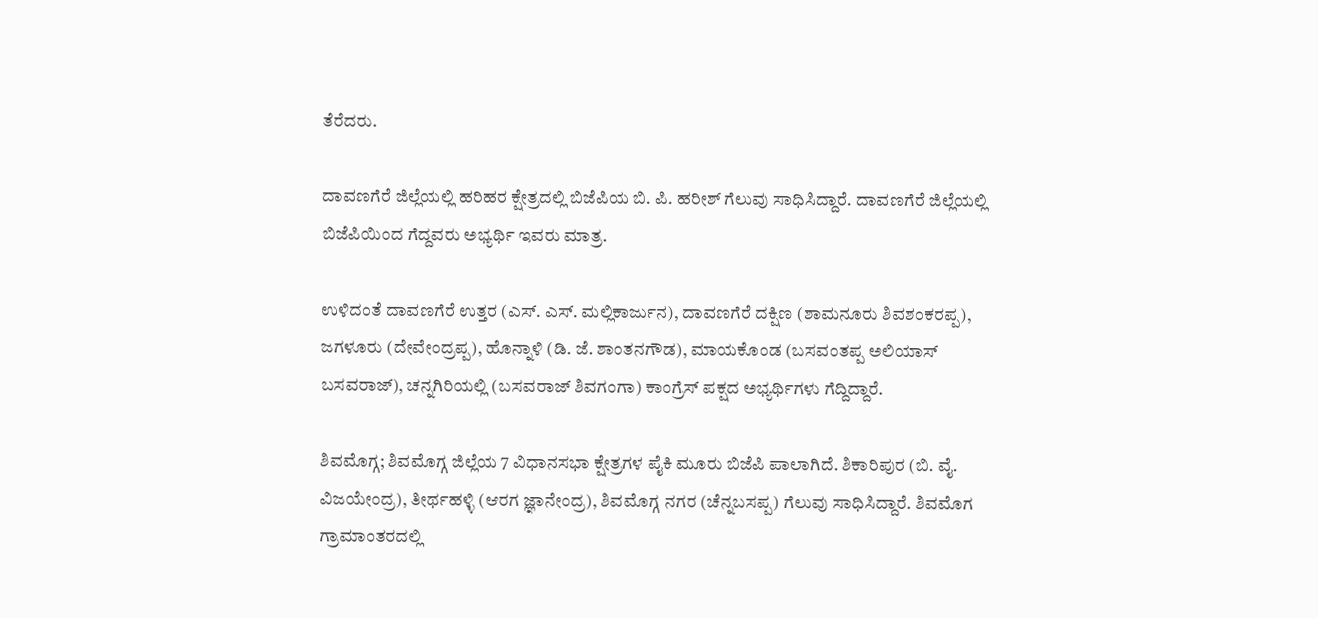ತೆರೆದರು.

ದಾವಣಗೆರೆ ಜಿಲ್ಲೆಯಲ್ಲಿ ಹರಿಹರ ಕ್ಷೇತ್ರದಲ್ಲಿ ಬಿಜೆಪಿಯ ಬಿ. ಪಿ. ಹರೀಶ್‌ ಗೆಲುವು ಸಾಧಿಸಿದ್ದಾರೆ. ದಾವಣಗೆರೆ ಜಿಲ್ಲೆಯಲ್ಲಿ ಬಿಜೆಪಿಯಿಂದ ಗೆದ್ದವರು ಅಭ್ಯರ್ಥಿ ಇವರು ಮಾತ್ರ.

ಉಳಿದಂತೆ ದಾವಣಗೆರೆ ಉತ್ತರ (ಎಸ್. ಎಸ್. ಮಲ್ಲಿಕಾರ್ಜುನ), ದಾವಣಗೆರೆ ದಕ್ಷಿಣ (ಶಾಮನೂರು ಶಿವಶಂಕರಪ್ಪ), ಜಗಳೂರು (ದೇವೇಂದ್ರಪ್ಪ), ಹೊನ್ನಾಳಿ (ಡಿ. ಜೆ. ಶಾಂತನಗೌಡ), ಮಾಯಕೊಂಡ (ಬಸವಂತಪ್ಪ ಅಲಿಯಾಸ್ ಬಸವರಾಜ್), ಚನ್ನಗಿರಿಯಲ್ಲಿ (ಬಸವರಾಜ್ ಶಿವಗಂಗಾ) ಕಾಂಗ್ರೆಸ್‌ ಪಕ್ಷದ ಅಭ್ಯರ್ಥಿಗಳು ಗೆದ್ದಿದ್ದಾರೆ.

ಶಿವಮೊಗ್ಗ; ಶಿವಮೊಗ್ಗ ಜಿಲ್ಲೆಯ 7 ವಿಧಾನಸಭಾ ಕ್ಷೇತ್ರಗಳ ಪೈಕಿ ಮೂರು ಬಿಜೆಪಿ ಪಾಲಾಗಿದೆ. ಶಿಕಾರಿಪುರ (ಬಿ. ವೈ. ವಿಜಯೇಂದ್ರ), ತೀರ್ಥಹಳ್ಳಿ (ಆರಗ ಜ್ಞಾನೇಂದ್ರ), ಶಿವಮೊಗ್ಗ ನಗರ (ಚೆನ್ನಬಸಪ್ಪ) ಗೆಲುವು ಸಾಧಿಸಿದ್ದಾರೆ. ಶಿವಮೊಗ ಗ್ರಾಮಾಂತರದಲ್ಲಿ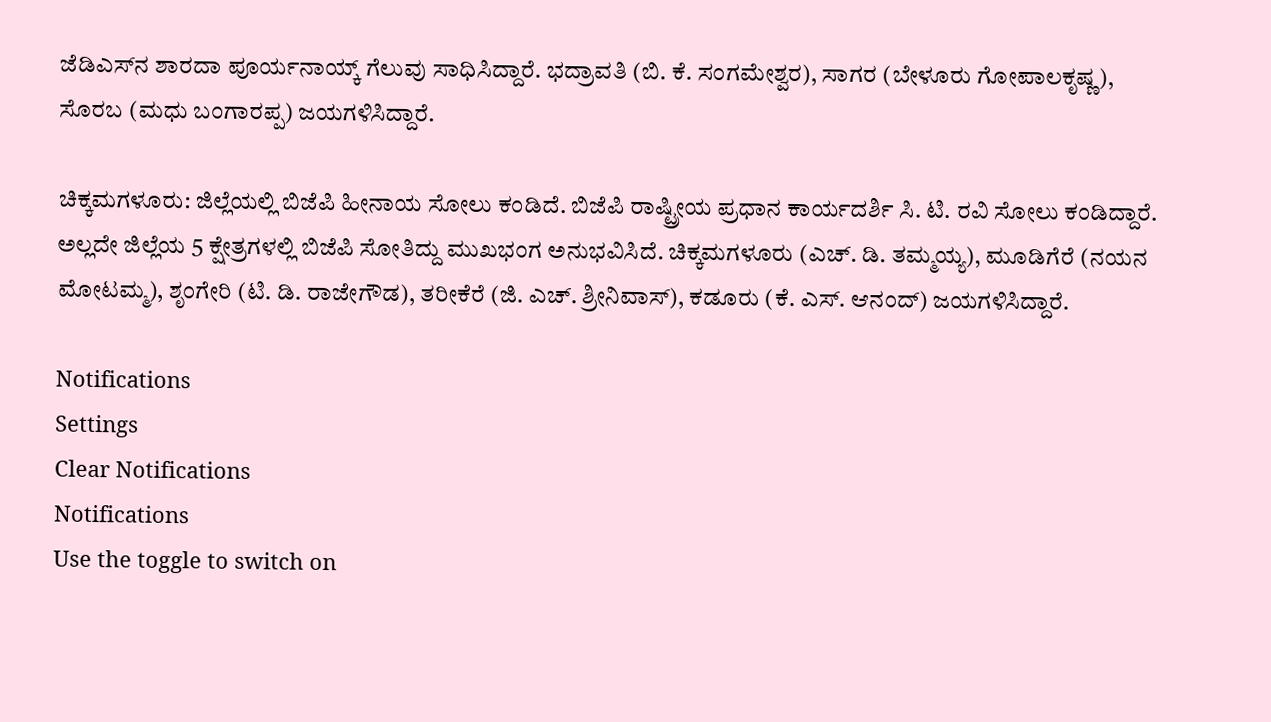ಜೆಡಿಎಸ್‌ನ ಶಾರದಾ ಪೂರ್ಯನಾಯ್ಕ್ ಗೆಲುವು ಸಾಧಿಸಿದ್ದಾರೆ. ಭದ್ರಾವತಿ (ಬಿ. ಕೆ. ಸಂಗಮೇಶ್ವರ), ಸಾಗರ (ಬೇಳೂರು ಗೋಪಾಲಕೃಷ್ಣ), ಸೊರಬ (ಮಧು ಬಂಗಾರಪ್ಪ) ಜಯಗಳಿಸಿದ್ದಾರೆ.

ಚಿಕ್ಕಮಗಳೂರು: ಜಿಲ್ಲೆಯಲ್ಲಿ ಬಿಜೆಪಿ ಹೀನಾಯ ಸೋಲು ಕಂಡಿದೆ. ಬಿಜೆಪಿ ರಾಷ್ಟ್ರೀಯ ಪ್ರಧಾನ ಕಾರ್ಯದರ್ಶಿ ಸಿ. ಟಿ. ರವಿ ಸೋಲು ಕಂಡಿದ್ದಾರೆ. ಅಲ್ಲದೇ ಜಿಲ್ಲೆಯ 5 ಕ್ಷೇತ್ರಗಳಲ್ಲಿ ಬಿಜೆಪಿ ಸೋತಿದ್ದು ಮುಖಭಂಗ ಅನುಭವಿಸಿದೆ. ಚಿಕ್ಕಮಗಳೂರು (ಎಚ್. ಡಿ. ತಮ್ಮಯ್ಯ), ಮೂಡಿಗೆರೆ (ನಯನ ಮೋಟಮ್ಮ), ಶೃಂಗೇರಿ (ಟಿ. ಡಿ. ರಾಜೇಗೌಡ), ತರೀಕೆರೆ (ಜಿ. ಎಚ್. ಶ್ರೀನಿವಾಸ್), ಕಡೂರು (ಕೆ. ಎಸ್. ಆನಂದ್) ಜಯಗಳಿಸಿದ್ದಾರೆ.

Notifications
Settings
Clear Notifications
Notifications
Use the toggle to switch on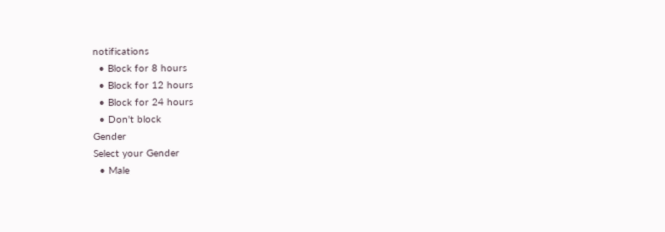notifications
  • Block for 8 hours
  • Block for 12 hours
  • Block for 24 hours
  • Don't block
Gender
Select your Gender
  • Male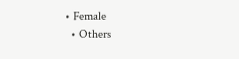• Female
  • Others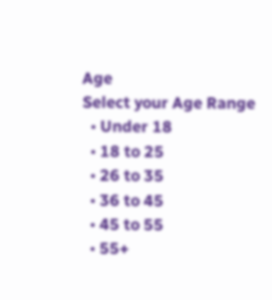Age
Select your Age Range
  • Under 18
  • 18 to 25
  • 26 to 35
  • 36 to 45
  • 45 to 55
  • 55+